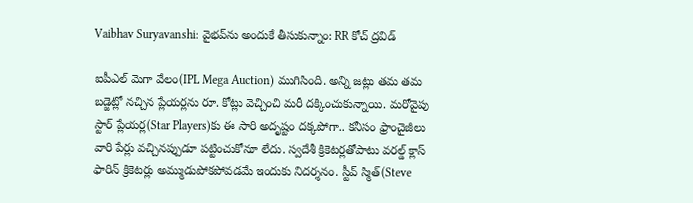Vaibhav Suryavanshi: వైభవ్‌ను అందుకే తీసుకున్నాం: RR కోచ్ ద్రవిడ్

ఐపీఎల్ మెగా వేలం(IPL Mega Auction) ముగిసింది. అన్ని జట్లు తమ తమ బడ్జెట్లో నచ్చిన ప్లేయర్లను రూ. కోట్లు వెచ్చించి మరీ దక్కించుకున్నాయి. మరోవైపు స్టార్ ప్లేయర్ల(Star Players)కు ఈ సారి అదృష్టం దక్కపోగా.. కనీసం ఫ్రాంచైజీలు వారి పేర్లు వచ్చినప్పుడూ పట్టించుకోనూ లేదు. స్వదేశీ క్రికెటర్లతోపాటు వరల్డ్ క్లాస్ ఫారిన్ క్రికెటర్లు అమ్ముడుపోకపోవడమే ఇందుకు నిదర్శనం. స్టీవ్ స్మిత్(Steve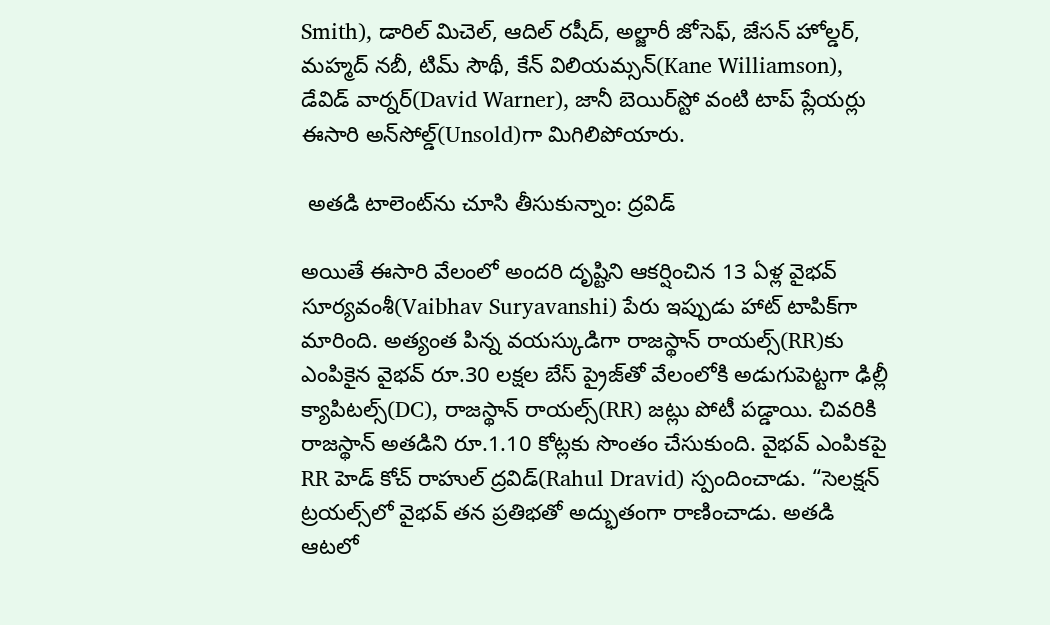Smith), డారిల్ మిచెల్, ఆదిల్ రషీద్, అల్జారీ జోసెఫ్, జేసన్ హోల్డర్, మహ్మద్ నబీ, టిమ్ సౌథీ, కేన్ విలియమ్సన్(Kane Williamson), డేవిడ్ వార్నర్(David Warner), జానీ బెయిర్‌స్టో వంటి టాప్ ప్లేయర్లు ఈసారి అన్‌సోల్డ్‌(Unsold)గా మిగిలిపోయారు.

 అతడి టాలెంట్‌ను చూసి తీసుకున్నాం: ద్రవిడ్

అయితే ఈసారి వేలంలో అందరి దృష్టిని ఆకర్షించిన 13 ఏళ్ల వైభవ్ సూర్యవంశీ(Vaibhav Suryavanshi) పేరు ఇప్పుడు హాట్ టాపిక్‌గా మారింది. అత్యంత పిన్న వయస్కుడిగా రాజస్థాన్ రాయల్స్‌(RR)కు ఎంపికైన వైభవ్ రూ.30 లక్షల బేస్ ప్రైజ్‌తో వేలంలోకి అడుగుపెట్టగా ఢిల్లీ క్యాపిటల్స్(DC), రాజస్థాన్ రాయల్స్(RR) జట్లు పోటీ పడ్డాయి. చివరికి రాజస్థాన్ అతడిని రూ.1.10 కోట్లకు సొంతం చేసుకుంది. వైభవ్ ఎంపికపై RR హెడ్ కోచ్ రాహుల్ ద్రవిడ్(Rahul Dravid) స్పందించాడు. “సెలక్షన్ ట్రయల్స్‌లో వైభవ్ తన ప్రతిభతో అద్భుతంగా రాణించాడు. అతడి ఆటలో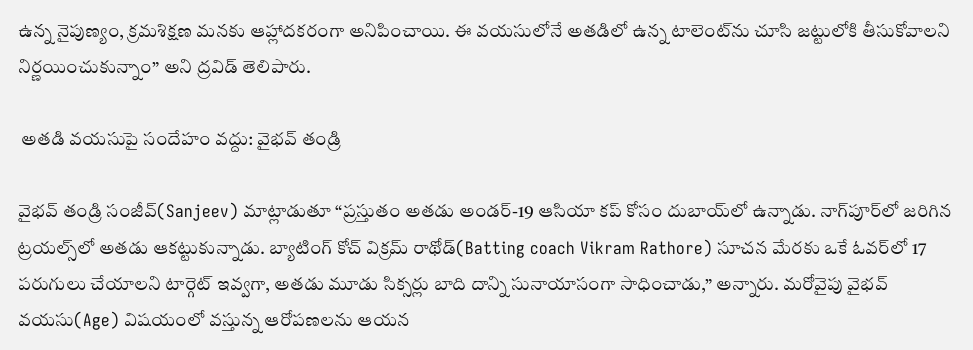ఉన్న నైపుణ్యం, క్రమశిక్షణ మనకు ఆహ్లాదకరంగా అనిపించాయి. ఈ వయసులోనే అతడిలో ఉన్న టాలెంట్‌ను చూసి జట్టులోకి తీసుకోవాలని నిర్ణయించుకున్నాం” అని ద్రవిడ్ తెలిపారు.

 అతడి వయసుపై సందేహం వద్దు: వైభవ్ తండ్రి

వైభవ్ తండ్రి సంజీవ్(Sanjeev) మాట్లాడుతూ “ప్రస్తుతం అతడు అండర్-19 ఆసియా కప్ కోసం దుబాయ్‌లో ఉన్నాడు. నాగ్‌పూర్‌లో జరిగిన ట్రయల్స్‌లో అతడు ఆకట్టుకున్నాడు. బ్యాటింగ్ కోచ్ విక్రమ్ రాథోడ్(Batting coach Vikram Rathore) సూచన మేరకు ఒకే ఓవర్‌లో 17 పరుగులు చేయాలని టార్గెట్ ఇవ్వగా, అతడు మూడు సిక్సర్లు బాది దాన్ని సునాయాసంగా సాధించాడు,” అన్నారు. మరోవైపు వైభవ్ వయసు(Age) విషయంలో వస్తున్న ఆరోపణలను ఆయన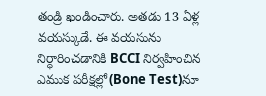తండ్రి ఖండించారు. అతడు 13 ఏళ్ల వయస్కుడే. ఈ వయసును నిర్ధారించడానికి BCCI నిర్వహించిన ఎముక పరీక్షల్లో(Bone Test)నూ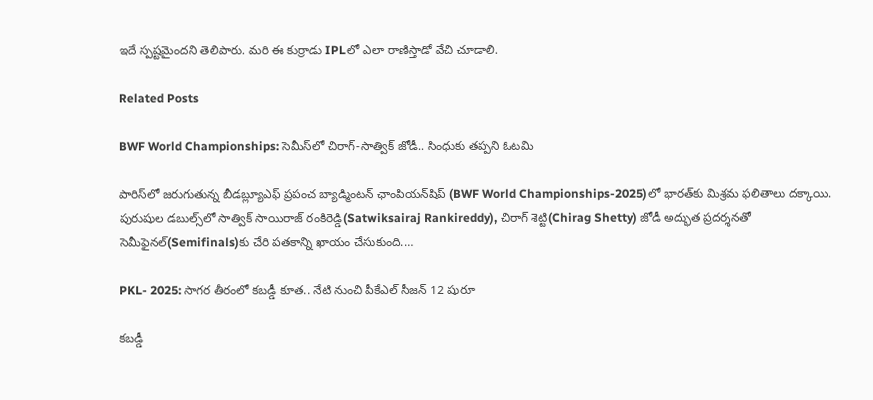ఇదే స్పష్టమైందని తెలిపారు. మరి ఈ కుర్రాడు IPLలో ఎలా రాణిస్తాడో వేచి చూడాలి.

Related Posts

BWF World Championships: సెమీస్‌లో చిరాగ్-సాత్విక్ జోడీ.. సింధుకు తప్పని ఓటమి

పారిస్‌లో జరుగుతున్న బీడబ్ల్యూఎఫ్ ప్రపంచ బ్యాడ్మింటన్ ఛాంపియన్‌షిప్ (BWF World Championships-2025)లో భారత్‌కు మిశ్రమ ఫలితాలు దక్కాయి. పురుషుల డబుల్స్‌లో సాత్విక్‌ సాయిరాజ్ రంకిరెడ్డి(Satwiksairaj Rankireddy), చిరాగ్ శెట్టి(Chirag Shetty) జోడీ అద్భుత ప్రదర్శనతో సెమీఫైనల్‌(Semifinals)కు చేరి పతకాన్ని ఖాయం చేసుకుంది.…

PKL- 2025: సాగర తీరంలో కబడ్డీ కూత.. నేటి నుంచి పీకేఎల్ సీజన్ 12 షురూ

క‌బ‌డ్డీ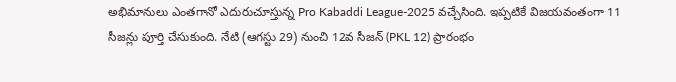అభిమానులు ఎంత‌గానో ఎదురుచూస్తున్న Pro Kabaddi League-2025 వ‌చ్చేసింది. ఇప్ప‌టికే విజ‌యవంతంగా 11 సీజ‌న్లు పూర్తి చేసుకుంది. నేటి (ఆగ‌స్టు 29) నుంచి 12వ సీజ‌న్ (PKL 12) ప్రారంభం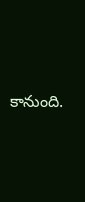కానుంది.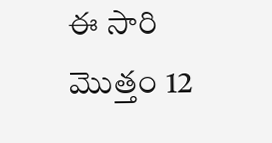ఈ సారి మొత్తం 12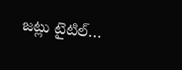జ‌ట్లు టైటిల్…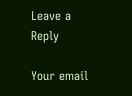Leave a Reply

Your email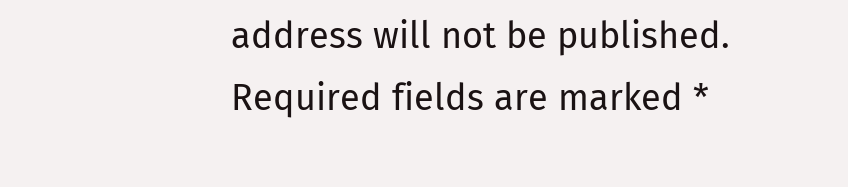address will not be published. Required fields are marked *